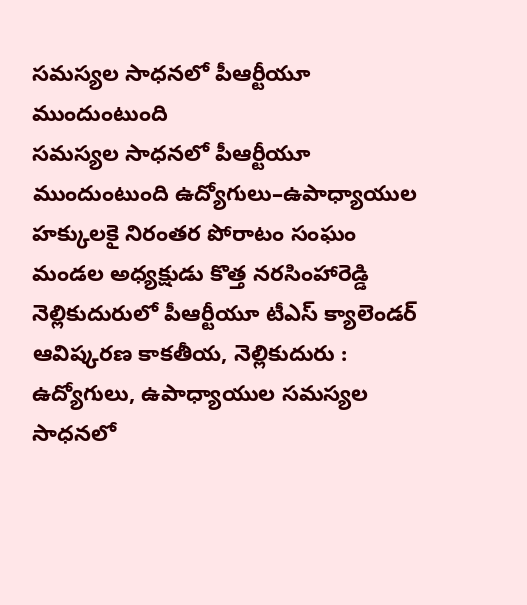సమస్యల సాధనలో పీఆర్టీయూ ముందుంటుంది
సమస్యల సాధనలో పీఆర్టీయూ ముందుంటుంది ఉద్యోగులు–ఉపాధ్యాయుల హక్కులకై నిరంతర పోరాటం సంఘం మండల అధ్యక్షుడు కొత్త నరసింహారెడ్డి నెల్లికుదురులో పీఆర్టీయూ టీఎస్ క్యాలెండర్ ఆవిష్కరణ కాకతీయ, నెల్లికుదురు : ఉద్యోగులు, ఉపాధ్యాయుల సమస్యల సాధనలో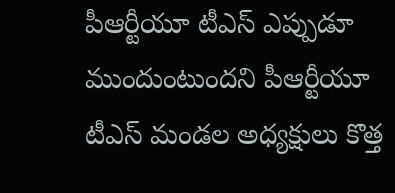పీఆర్టీయూ టీఎస్ ఎప్పుడూ ముందుంటుందని పీఆర్టీయూ టీఎస్ మండల అధ్యక్షులు కొత్త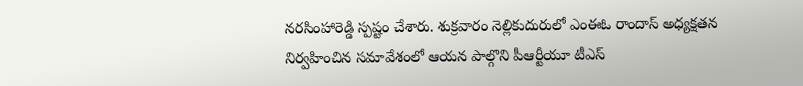నరసింహారెడ్డి స్పష్టం చేశారు. శుక్రవారం నెల్లికుదురులో ఎంఈఓ రాందాస్ అధ్యక్షతన నిర్వహించిన సమావేశంలో ఆయన పాల్గొని పీఆర్టీయూ టీఎస్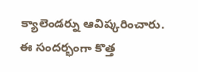క్యాలెండర్ను ఆవిష్కరించారు. ఈ సందర్భంగా కొత్త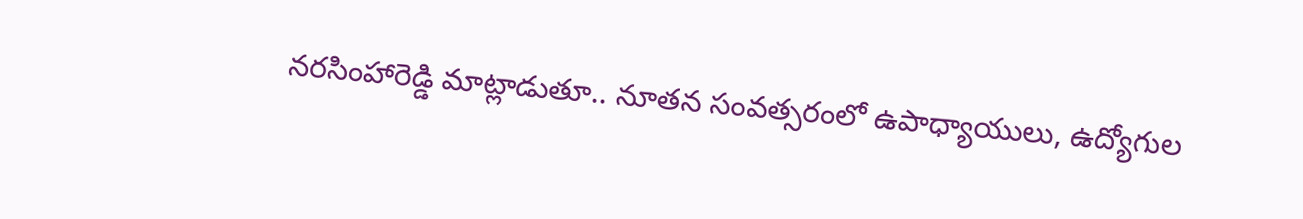నరసింహారెడ్డి మాట్లాడుతూ.. నూతన సంవత్సరంలో ఉపాధ్యాయులు, ఉద్యోగుల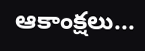ఆకాంక్షలు...